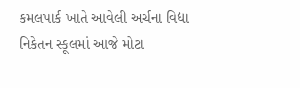કમલપાર્ક ખાતે આવેલી અર્ચના વિદ્યા નિકેતન સ્કૂલમાં આજે મોટા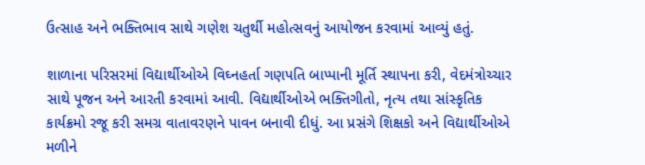ઉત્સાહ અને ભક્તિભાવ સાથે ગણેશ ચતુર્થી મહોત્સવનું આયોજન કરવામાં આવ્યું હતું.

શાળાના પરિસરમાં વિદ્યાર્થીઓએ વિઘ્નહર્તા ગણપતિ બાપ્પાની મૂર્તિ સ્થાપના કરી, વેદમંત્રોચ્ચાર સાથે પૂજન અને આરતી કરવામાં આવી. વિદ્યાર્થીઓએ ભક્તિગીતો, નૃત્ય તથા સાંસ્કૃતિક કાર્યક્રમો રજૂ કરી સમગ્ર વાતાવરણને પાવન બનાવી દીધું. આ પ્રસંગે શિક્ષકો અને વિદ્યાર્થીઓએ મળીને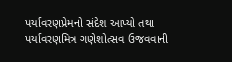પર્યાવરણપ્રેમનો સંદેશ આપ્યો તથા પર્યાવરણમિત્ર ગણેશોત્સવ ઉજવવાની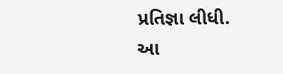પ્રતિજ્ઞા લીધી.
આ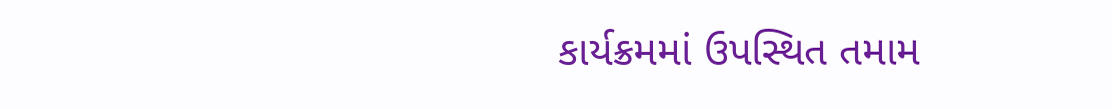કાર્યક્રમમાં ઉપસ્થિત તમામ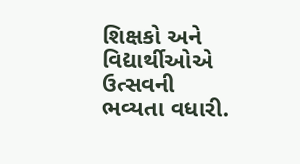શિક્ષકો અને વિદ્યાર્થીઓએ ઉત્સવની ભવ્યતા વધારી.